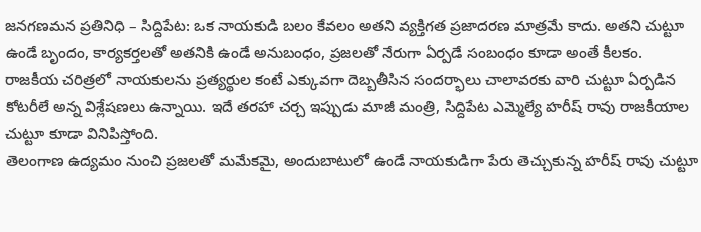జనగణమన ప్రతినిధి – సిద్దిపేట: ఒక నాయకుడి బలం కేవలం అతని వ్యక్తిగత ప్రజాదరణ మాత్రమే కాదు. అతని చుట్టూ ఉండే బృందం, కార్యకర్తలతో అతనికి ఉండే అనుబంధం, ప్రజలతో నేరుగా ఏర్పడే సంబంధం కూడా అంతే కీలకం. రాజకీయ చరిత్రలో నాయకులను ప్రత్యర్థుల కంటే ఎక్కువగా దెబ్బతీసిన సందర్భాలు చాలావరకు వారి చుట్టూ ఏర్పడిన కోటరీలే అన్న విశ్లేషణలు ఉన్నాయి. ఇదే తరహా చర్చ ఇప్పుడు మాజీ మంత్రి, సిద్దిపేట ఎమ్మెల్యే హరీష్ రావు రాజకీయాల చుట్టూ కూడా వినిపిస్తోంది.
తెలంగాణ ఉద్యమం నుంచి ప్రజలతో మమేకమై, అందుబాటులో ఉండే నాయకుడిగా పేరు తెచ్చుకున్న హరీష్ రావు చుట్టూ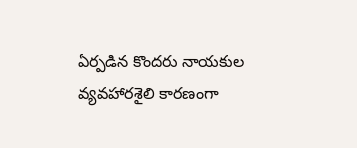ఏర్పడిన కొందరు నాయకుల వ్యవహారశైలి కారణంగా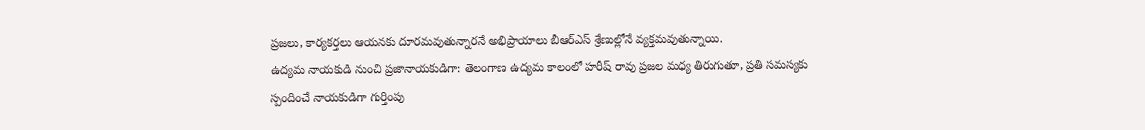ప్రజలు, కార్యకర్తలు ఆయనకు దూరమవుతున్నారనే అభిప్రాయాలు బీఆర్ఎస్ శ్రేణుల్లోనే వ్యక్తమవుతున్నాయి.
ఉద్యమ నాయకుడి నుంచి ప్రజానాయకుడిగా: తెలంగాణ ఉద్యమ కాలంలో హరీష్ రావు ప్రజల మధ్య తిరుగుతూ, ప్రతి సమస్యకు స్పందించే నాయకుడిగా గుర్తింపు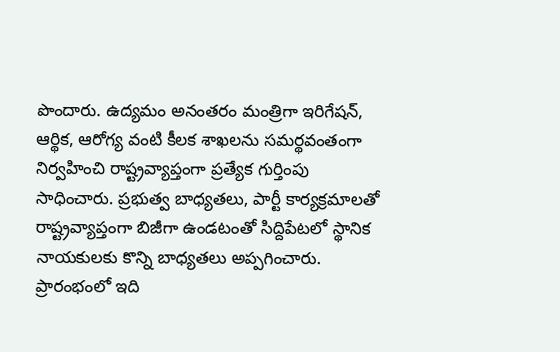పొందారు. ఉద్యమం అనంతరం మంత్రిగా ఇరిగేషన్, ఆర్థిక, ఆరోగ్య వంటి కీలక శాఖలను సమర్థవంతంగా నిర్వహించి రాష్ట్రవ్యాప్తంగా ప్రత్యేక గుర్తింపు సాధించారు. ప్రభుత్వ బాధ్యతలు, పార్టీ కార్యక్రమాలతో రాష్ట్రవ్యాప్తంగా బిజీగా ఉండటంతో సిద్దిపేటలో స్థానిక నాయకులకు కొన్ని బాధ్యతలు అప్పగించారు. ప్రారంభంలో ఇది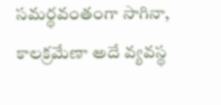సమర్థవంతంగా సాగినా, కాలక్రమేణా అదే వ్యవస్థ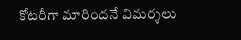కోటరీగా మారిందనే విమర్శలు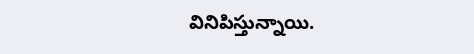వినిపిస్తున్నాయి.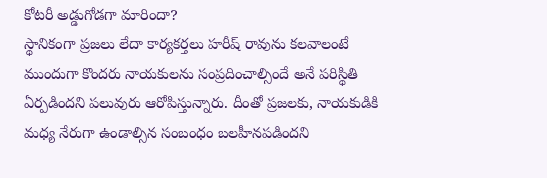కోటరీ అడ్డుగోడగా మారిందా?
స్థానికంగా ప్రజలు లేదా కార్యకర్తలు హరీష్ రావును కలవాలంటే ముందుగా కొందరు నాయకులను సంప్రదించాల్సిందే అనే పరిస్థితి ఏర్పడిందని పలువురు ఆరోపిస్తున్నారు. దీంతో ప్రజలకు, నాయకుడికి మధ్య నేరుగా ఉండాల్సిన సంబంధం బలహీనపడిందని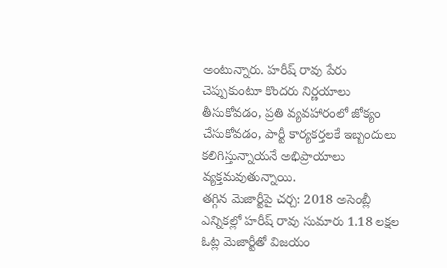అంటున్నారు. హరీష్ రావు పేరు చెప్పుకుంటూ కొందరు నిర్ణయాలు తీసుకోవడం, ప్రతి వ్యవహారంలో జోక్యం చేసుకోవడం, పార్టీ కార్యకర్తలకే ఇబ్బందులు కలిగిస్తున్నాయనే అభిప్రాయాలు వ్యక్తమవుతున్నాయి.
తగ్గిన మెజార్టీపై చర్చ: 2018 అసెంబ్లీ ఎన్నికల్లో హరీష్ రావు సుమారు 1.18 లక్షల ఓట్ల మెజార్టీతో విజయం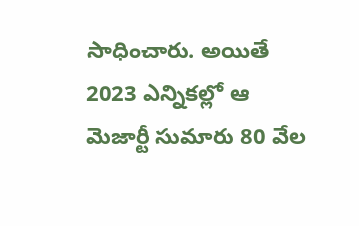సాధించారు. అయితే 2023 ఎన్నికల్లో ఆ మెజార్టీ సుమారు 80 వేల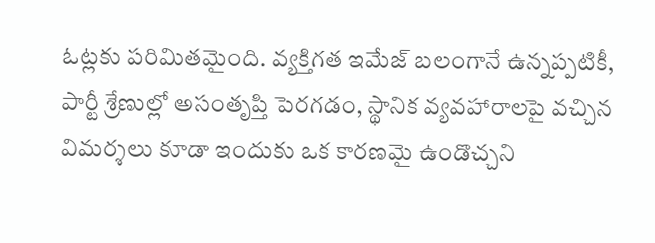ఓట్లకు పరిమితమైంది. వ్యక్తిగత ఇమేజ్ బలంగానే ఉన్నప్పటికీ, పార్టీ శ్రేణుల్లో అసంతృప్తి పెరగడం, స్థానిక వ్యవహారాలపై వచ్చిన విమర్శలు కూడా ఇందుకు ఒక కారణమై ఉండొచ్చని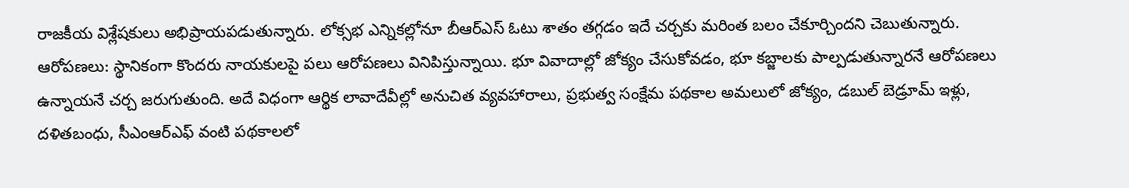రాజకీయ విశ్లేషకులు అభిప్రాయపడుతున్నారు. లోక్సభ ఎన్నికల్లోనూ బీఆర్ఎస్ ఓటు శాతం తగ్గడం ఇదే చర్చకు మరింత బలం చేకూర్చిందని చెబుతున్నారు.
ఆరోపణలు: స్థానికంగా కొందరు నాయకులపై పలు ఆరోపణలు వినిపిస్తున్నాయి. భూ వివాదాల్లో జోక్యం చేసుకోవడం, భూ కబ్జాలకు పాల్పడుతున్నారనే ఆరోపణలు ఉన్నాయనే చర్చ జరుగుతుంది. అదే విధంగా ఆర్థిక లావాదేవీల్లో అనుచిత వ్యవహారాలు, ప్రభుత్వ సంక్షేమ పథకాల అమలులో జోక్యం, డబుల్ బెడ్రూమ్ ఇళ్లు, దళితబంధు, సీఎంఆర్ఎఫ్ వంటి పథకాలలో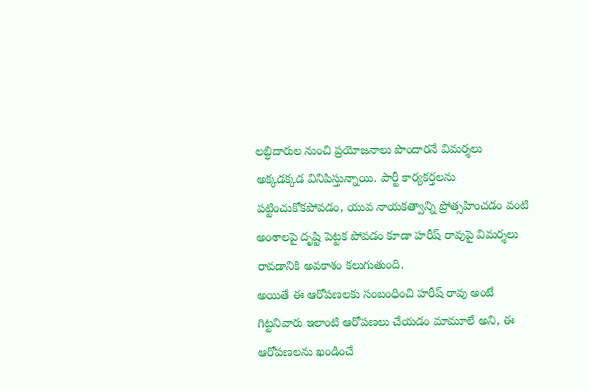లబ్ధిదారుల నుంచి ప్రయోజనాలు పొందారనే విమర్శలు అక్కడక్కడ వినిపిస్తున్నాయి. పార్టీ కార్యకర్తలను పట్టించుకోకపోవడం, యువ నాయకత్వాన్ని ప్రోత్సహించడం వంటి అంశాలపై దృష్టి పెట్టక పోవడం కూడా హరీష్ రావుపై విమర్శలు రావడానికి అవకాశం కలుగుతుంది.
అయితే ఈ ఆరోపణలకు సంబంధించి హరీష్ రావు అంటే గిట్టనివారు ఇలాంటి ఆరోపణలు చేయడం మామూలే అని, ఈ ఆరోపణలను ఖండించే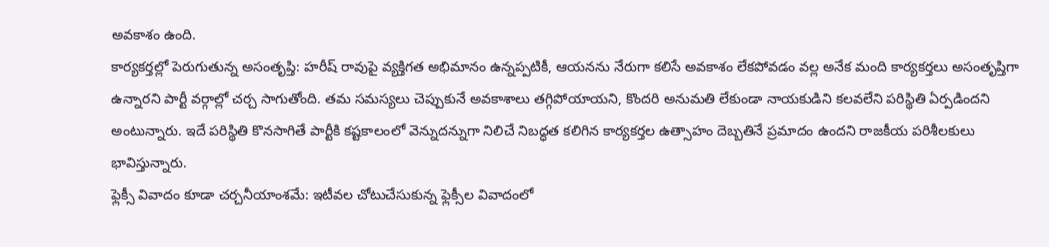అవకాశం ఉంది.
కార్యకర్తల్లో పెరుగుతున్న అసంతృప్తి: హరీష్ రావుపై వ్యక్తిగత అభిమానం ఉన్నప్పటికీ, ఆయనను నేరుగా కలిసే అవకాశం లేకపోవడం వల్ల అనేక మంది కార్యకర్తలు అసంతృప్తిగా ఉన్నారని పార్టీ వర్గాల్లో చర్చ సాగుతోంది. తమ సమస్యలు చెప్పుకునే అవకాశాలు తగ్గిపోయాయని, కొందరి అనుమతి లేకుండా నాయకుడిని కలవలేని పరిస్థితి ఏర్పడిందని అంటున్నారు. ఇదే పరిస్థితి కొనసాగితే పార్టీకి కష్టకాలంలో వెన్నుదన్నుగా నిలిచే నిబద్ధత కలిగిన కార్యకర్తల ఉత్సాహం దెబ్బతినే ప్రమాదం ఉందని రాజకీయ పరిశీలకులు భావిస్తున్నారు.
ఫ్లెక్సీ వివాదం కూడా చర్చనీయాంశమే: ఇటీవల చోటుచేసుకున్న ఫ్లెక్సీల వివాదంలో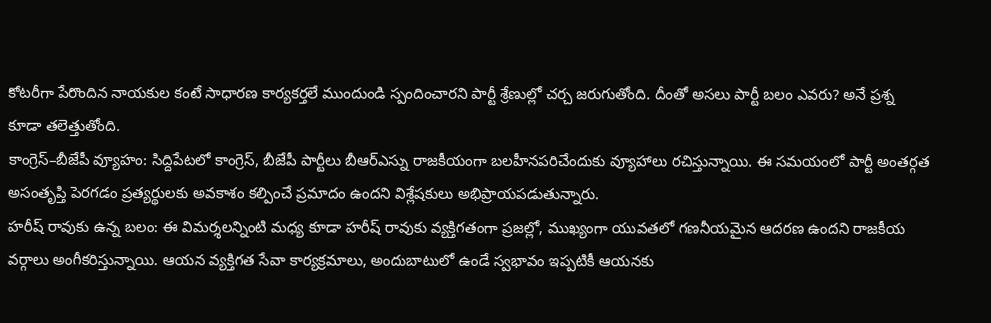కోటరీగా పేరొందిన నాయకుల కంటే సాధారణ కార్యకర్తలే ముందుండి స్పందించారని పార్టీ శ్రేణుల్లో చర్చ జరుగుతోంది. దీంతో అసలు పార్టీ బలం ఎవరు? అనే ప్రశ్న కూడా తలెత్తుతోంది.
కాంగ్రెస్–బీజేపీ వ్యూహం: సిద్దిపేటలో కాంగ్రెస్, బీజేపీ పార్టీలు బీఆర్ఎస్ను రాజకీయంగా బలహీనపరిచేందుకు వ్యూహాలు రచిస్తున్నాయి. ఈ సమయంలో పార్టీ అంతర్గత అసంతృప్తి పెరగడం ప్రత్యర్థులకు అవకాశం కల్పించే ప్రమాదం ఉందని విశ్లేషకులు అభిప్రాయపడుతున్నారు.
హరీష్ రావుకు ఉన్న బలం: ఈ విమర్శలన్నింటి మధ్య కూడా హరీష్ రావుకు వ్యక్తిగతంగా ప్రజల్లో, ముఖ్యంగా యువతలో గణనీయమైన ఆదరణ ఉందని రాజకీయ వర్గాలు అంగీకరిస్తున్నాయి. ఆయన వ్యక్తిగత సేవా కార్యక్రమాలు, అందుబాటులో ఉండే స్వభావం ఇప్పటికీ ఆయనకు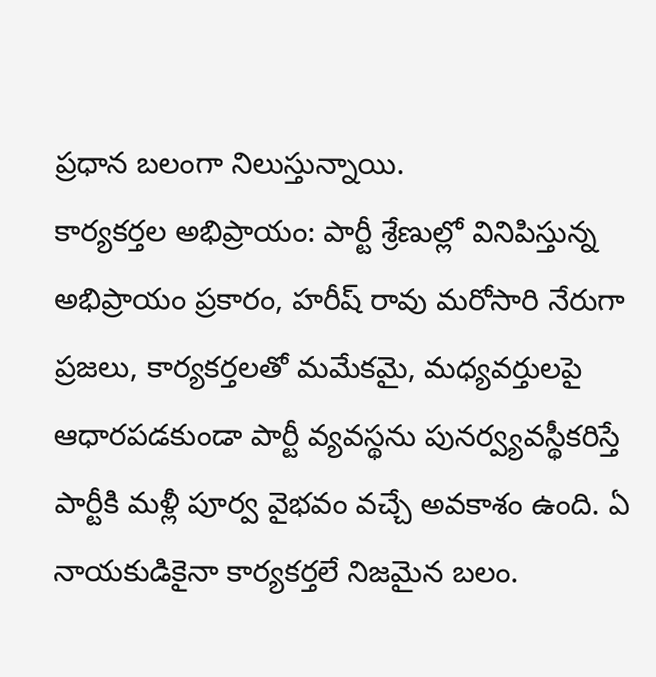ప్రధాన బలంగా నిలుస్తున్నాయి.
కార్యకర్తల అభిప్రాయం: పార్టీ శ్రేణుల్లో వినిపిస్తున్న అభిప్రాయం ప్రకారం, హరీష్ రావు మరోసారి నేరుగా ప్రజలు, కార్యకర్తలతో మమేకమై, మధ్యవర్తులపై ఆధారపడకుండా పార్టీ వ్యవస్థను పునర్వ్యవస్థీకరిస్తే పార్టీకి మళ్లీ పూర్వ వైభవం వచ్చే అవకాశం ఉంది. ఏ నాయకుడికైనా కార్యకర్తలే నిజమైన బలం.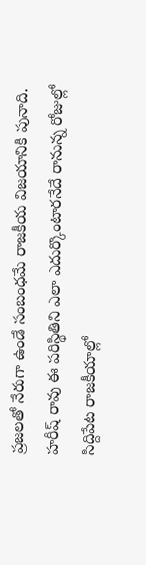ప్రజలతో నేరుగా ఉండే సంబంధమే రాజకీయ విజయానికి పునాది. హరీష్ రావు ఈ పరిస్థితిని ఎలా ఎదుర్కొంటారనేదే రానున్న రోజుల్లో సిద్దిపేట రాజకీయాల్లో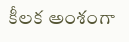కీలక అంశంగా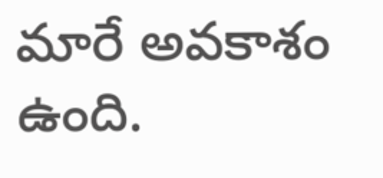మారే అవకాశం ఉంది.